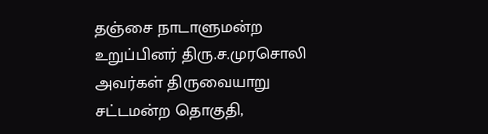தஞ்சை நாடாளுமன்ற உறுப்பினர் திரு.ச.முரசொலி அவர்கள் திருவையாறு சட்டமன்ற தொகுதி,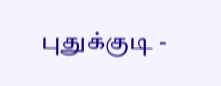புதுக்குடி -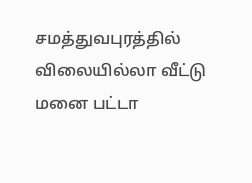சமத்துவபுரத்தில் விலையில்லா வீட்டு மனை பட்டா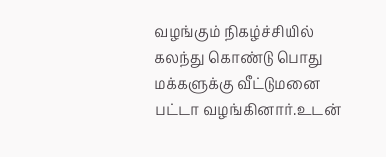வழங்கும் நிகழ்ச்சியில் கலந்து கொண்டு பொது மக்களுக்கு வீட்டுமனை பட்டா வழங்கினார்.உடன்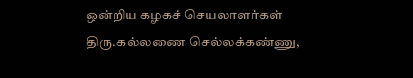ஒன்றிய கழகச் செயலாளர்கள் திரு.கல்லணை செல்லக்கண்ணு,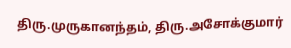திரு.முருகானந்தம், திரு.அசோக்குமார்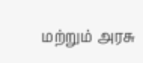மற்றும் அரசு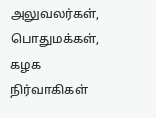அலுவலர்கள், பொதுமக்கள், கழக நிர்வாகிகள்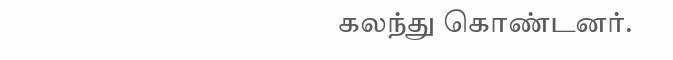கலந்து கொண்டனர்.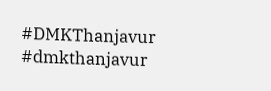#DMKThanjavur
#dmkthanjavur